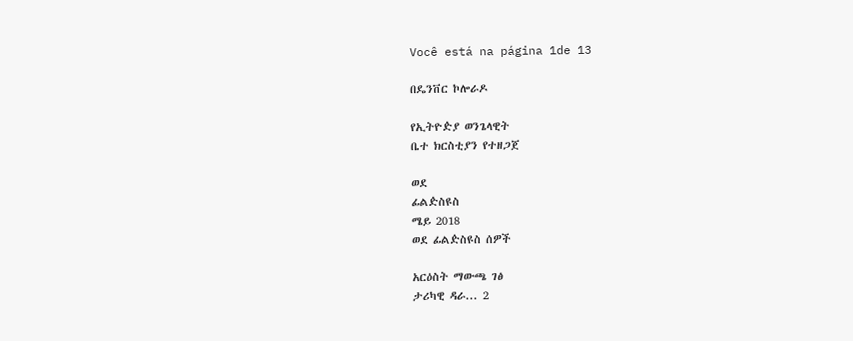Você está na página 1de 13

በዴንቨር ኮሎራዶ

የኢትዮዽያ ወንጌላዊት
ቤተ ክርስቲያን የተዘጋጀ

ወደ
ፊልዽስዩስ
ሜይ 2018
ወደ ፊልዽስዩስ ሰዎች

አርዕስት ማውጫ ገፅ
ታሪካዊ ዳራ... 2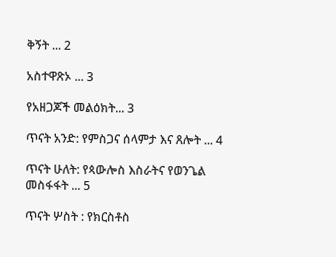ቅኝት ... 2

አስተዋጽኦ ... 3

የአዘጋጆች መልዕክት... 3

ጥናት አንድ: የምስጋና ሰላምታ እና ጸሎት ... 4

ጥናት ሁለት: የጳውሎስ እስራትና የወንጌል መስፋፋት ... 5

ጥናት ሦስት : የክርስቶስ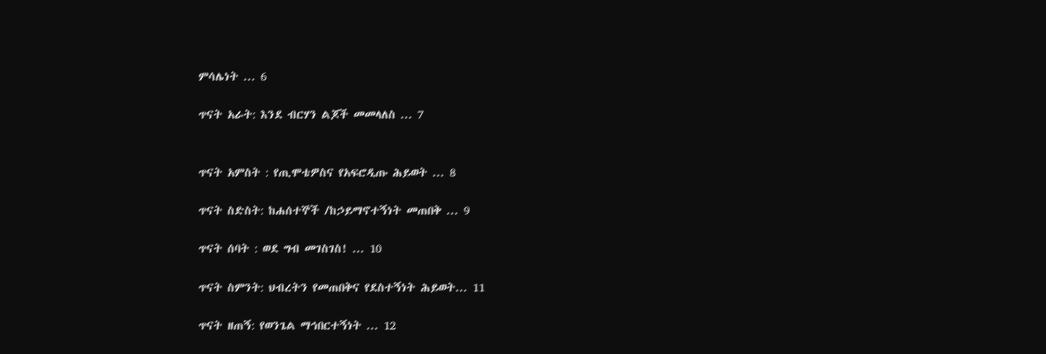ምሳሌነት ... 6

ጥናት አራት: እንደ ብርሃን ልጆች መመላለስ ... 7


ጥናት አምስት : የጢሞቴዎስና የአፍሮዲጡ ሕይወት ... 8

ጥናት ስድስት: ከሐሰተኞች /ከኃይማኖተኝነት መጠበቅ ... 9

ጥናት ሰባት : ወደ ግብ መገስገስ! ... 10

ጥናት ስምንት: ህብረትን የመጠበቅና የደስተኝነት ሕይወት... 11

ጥናት ዘጠኝ: የወንጌል ማኅበርተኝነት ... 12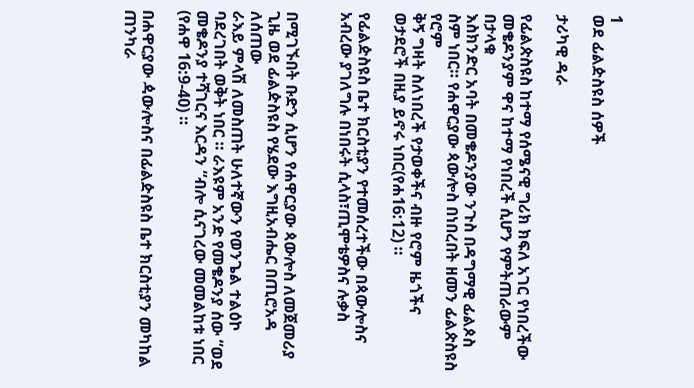1
ወደ ፊልዽስዩስ ሰዎች

ታሪካዊ ዳራ

የፊልጵስዩስ ከተማ የሰሜናዊ ግሪክ ክፍለ አገር የነበረችው መቄዶንያም ዋና ከተማ የነበረች ሲሆን የምትጠራውም በታላቁ
እስክንድር አባት በመቄዶንያው ንጉስ በዳግማዊ ፊልጶስ ስም ነበር። የሐዋርያው ጳውሎስ በነበረበት ዘመን ፊልጵስዩስ የሮም
ቅኝ ግዛት ስለነበረች የታወቀችና ብዙ የሮም ዜጎችና ወታደሮች በዚያ ይኖሩ ነበር(የሐ16:12) ።

የፊልዽስዩስ ቤተ ክርስቲያን የተመሰረተችው በጳውሎስና አብረው ያገለግሉ በነበሩት ሲላስ፣ጢሞቴዎስና ሉቃስ


በሚገኙበት ቡድን ሲሆን የሐዋርያው ጳውሎስ ለመጀመሪያ ጊዜ ወደ ፊልዽስዩስ የሄደው እግዚአብሔር በጢሮአዳ ለሰጠው
ራእይ ምላሽ ለመስጠት ሁለተኛውን የወንጌል ተልዕኮ ባደረገበት ወቅት ነበር ። ራእዩም አንድ የመቄዶንያ ሰው “ወደ
መቄዶንያ ተሻገርና እርዳን “ብሎ ሲናገረው መመልከቱ ነበር (የሐዋ 16:9-40) ።

በሐዋርያው ዻውሎስና በፊልዽስዩስ ቤተ ክርስቲያን መካከል ጠንካራ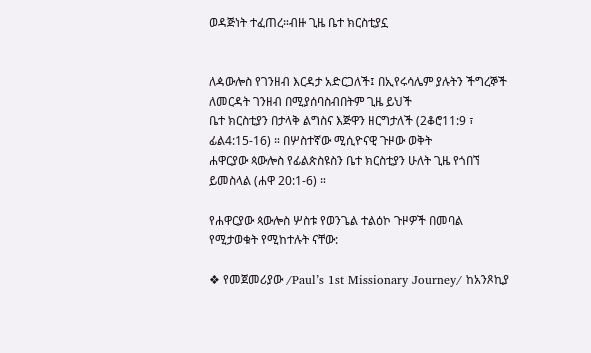ወዳጅነት ተፈጠረ።ብዙ ጊዜ ቤተ ክርስቲያኗ


ለዻውሎስ የገንዘብ እርዳታ አድርጋለች፤ በኢየሩሳሌም ያሉትን ችግረኞች ለመርዳት ገንዘብ በሚያሰባስብበትም ጊዜ ይህች
ቤተ ክርስቲያን በታላቅ ልግስና እጅዋን ዘርግታለች (2ቆሮ11:9 ፣ ፊል4:15-16) ። በሦስተኛው ሚሲዮናዊ ጉዞው ወቅት
ሐዋርያው ጳውሎስ የፊልጵስዩስን ቤተ ክርስቲያን ሁለት ጊዜ የጎበኘ ይመስላል (ሐዋ 20:1-6) ።

የሐዋርያው ጳውሎስ ሦስቱ የወንጌል ተልዕኮ ጉዞዎች በመባል የሚታወቁት የሚከተሉት ናቸው:

❖ የመጀመሪያው /Paul’s 1st Missionary Journey/ ከአንጾኪያ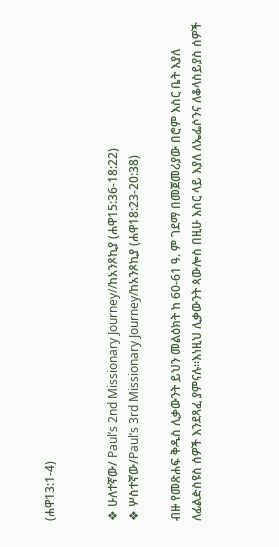(ሐዋ13:1-4)


❖ ሁለተኛው/ Paul’s 2nd Missionary Journey//ከአንጾኪያ (ሐዋ15:36-18:22)
❖ ሦስተኛው/Paul’s 3rd Missionary Journey/ከአንጾኪያ (ሐዋ18:23-20:38)

ብዙ የመጽሐፍ ቅዱስ ሊቃውንት ይህን መልዕክት ከ 60-61 ዓ. ም ገደማ በመጀመሪያው በሮም እስር ቤት እያለ
ለፊልዽስዩስ ሰዎች እንደጻፈ ያምናሉ።እነዚህ ሊቃውንት ጳውሎስ በዚሁ እስር ላይ እያለ ለኤፌሶንና ለቆላስይያስ ሰዎች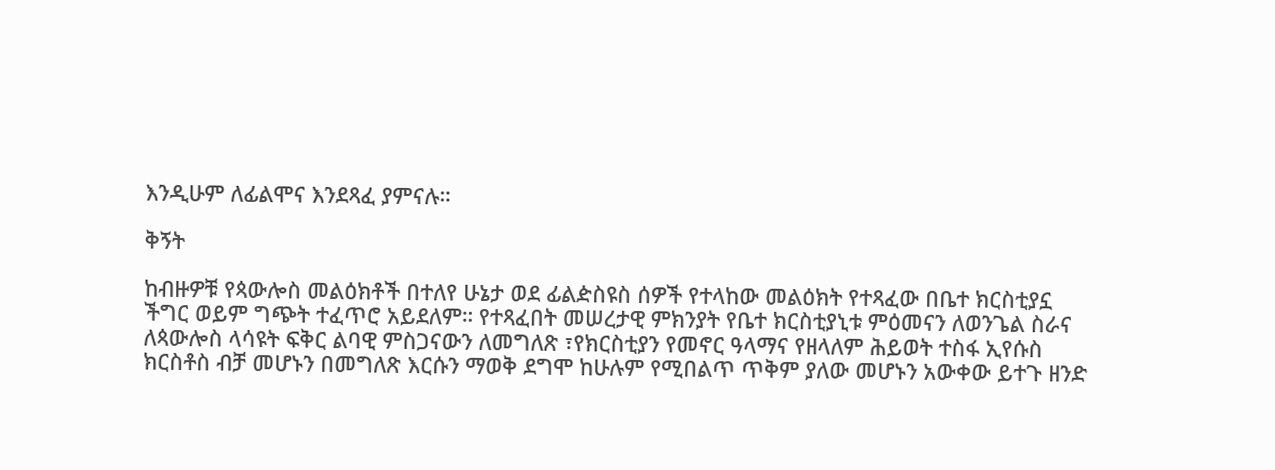እንዲሁም ለፊልሞና እንደጻፈ ያምናሉ።

ቅኝት

ከብዙዎቹ የጳውሎስ መልዕክቶች በተለየ ሁኔታ ወደ ፊልዽስዩስ ሰዎች የተላከው መልዕክት የተጻፈው በቤተ ክርስቲያኗ
ችግር ወይም ግጭት ተፈጥሮ አይደለም። የተጻፈበት መሠረታዊ ምክንያት የቤተ ክርስቲያኒቱ ምዕመናን ለወንጌል ስራና
ለጳውሎስ ላሳዩት ፍቅር ልባዊ ምስጋናውን ለመግለጽ ፣የክርስቲያን የመኖር ዓላማና የዘላለም ሕይወት ተስፋ ኢየሱስ
ክርስቶስ ብቻ መሆኑን በመግለጽ እርሱን ማወቅ ደግሞ ከሁሉም የሚበልጥ ጥቅም ያለው መሆኑን አውቀው ይተጉ ዘንድ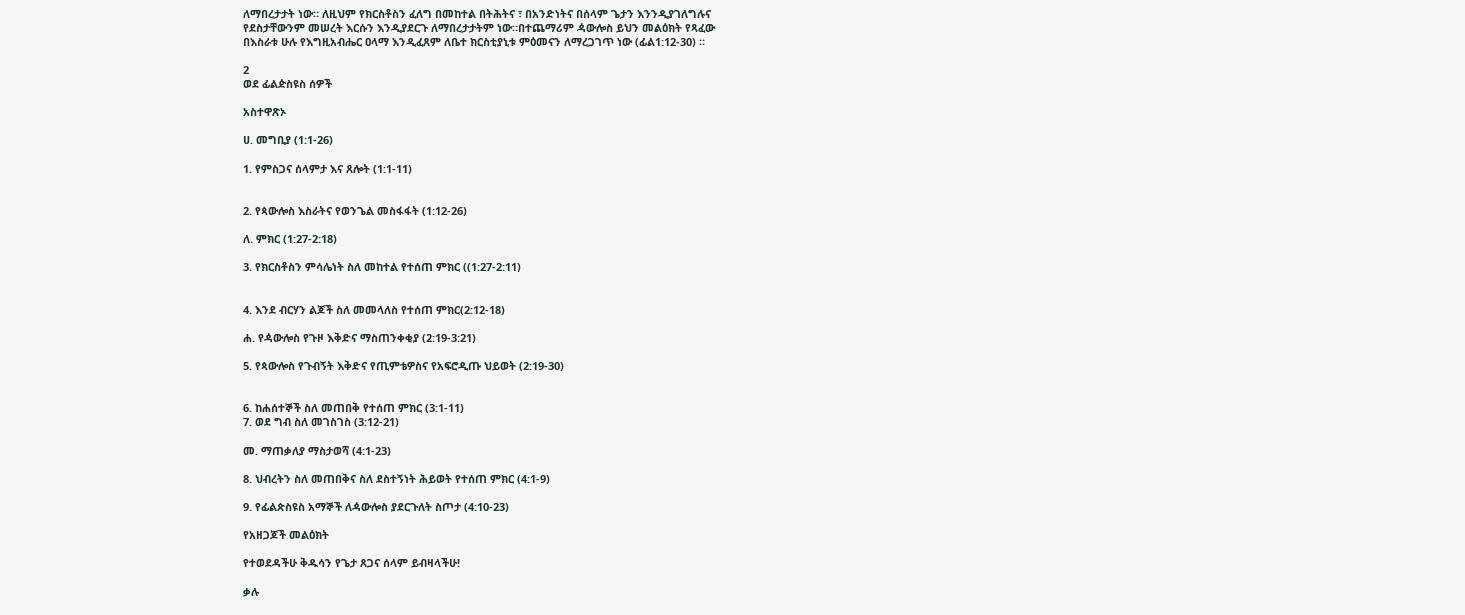ለማበረታታት ነው። ለዚህም የክርስቶስን ፈለግ በመከተል በትሕትና ፣ በአንድነትና በሰላም ጌታን እንንዲያገለግሉና
የደስታቸውንም መሠረት እርሱን እንዲያደርጉ ለማበረታታትም ነው።በተጨማሪም ዻውሎስ ይህን መልዕክት የጻፈው
በእስራቱ ሁሉ የእግዚአብሔር ዐላማ እንዲፈጸም ለቤተ ክርስቲያኒቱ ምዕመናን ለማረጋገጥ ነው (ፊል1:12-30) ።

2
ወደ ፊልዽስዩስ ሰዎች

አስተዋጽኦ

ሀ. መግቢያ (1:1-26)

1. የምስጋና ሰላምታ እና ጸሎት (1:1-11)


2. የጳውሎስ እስራትና የወንጌል መስፋፋት (1:12-26)

ለ. ምክር (1:27-2:18)

3. የክርስቶስን ምሳሌነት ስለ መከተል የተሰጠ ምክር ((1:27-2:11)


4. እንደ ብርሃን ልጆች ስለ መመላለስ የተሰጠ ምክር(2:12-18)

ሐ. የዻውሎስ የጉዞ እቅድና ማስጠንቀቂያ (2:19-3:21)

5. የጳውሎስ የጉብኝት እቅድና የጢምቴዎስና የአፍሮዲጡ ህይወት (2:19-30)


6. ከሐሰተኞች ስለ መጠበቅ የተሰጠ ምክር (3:1-11)
7. ወደ ግብ ስለ መገስገስ (3:12-21)

መ. ማጠቃለያ ማስታወሻ (4:1-23)

8. ህብረትን ስለ መጠበቅና ስለ ደስተኝነት ሕይወት የተሰጠ ምክር (4:1-9)

9. የፊልጵስዩስ አማኞች ለዻውሎስ ያደርጉለት ስጦታ (4:10-23)

የአዘጋጆች መልዕክት

የተወደዳችሁ ቅዱሳን የጌታ ጸጋና ሰላም ይብዛላችሁ!

ቃሉ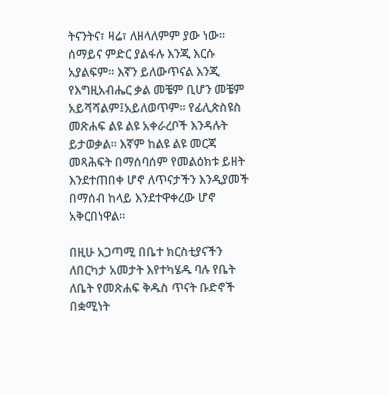ትናንትና፣ ዛሬ፣ ለዘላለምም ያው ነው። ሰማይና ምድር ያልፋሉ እንጂ እርሱ አያልፍም። እኛን ይለውጥናል እንጂ
የእግዚአብሔር ቃል መቼም ቢሆን መቼም አይሻሻልም፤አይለወጥም። የፊሊጵስዩስ መጽሐፍ ልዩ ልዩ አቀራረቦች እንዳሉት
ይታወቃል። እኛም ከልዩ ልዩ መርጃ መጻሕፍት በማሰባሰም የመልዕክቱ ይዘት እንደተጠበቀ ሆኖ ለጥናታችን እንዲያመች
በማሰብ ከላይ እንደተዋቀረው ሆኖ አቅርበነዋል።

በዚሁ አጋጣሚ በቤተ ክርስቲያናችን ለበርካታ አመታት እየተካሄዱ ባሉ የቤት ለቤት የመጽሐፍ ቅዱስ ጥናት ቡድኖች
በቋሚነት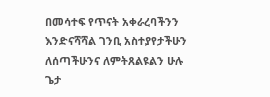በመሳተፍ የጥናት አቀራረባችንን እንድናሻሻል ገንቢ አስተያየታችሁን ለሰጣችሁንና ለምትጸልዩልን ሁሉ ጌታ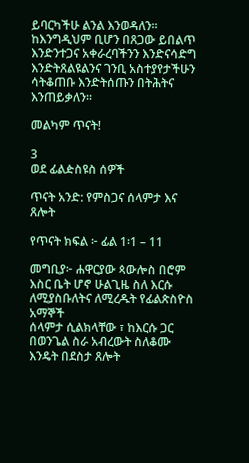ይባርካችሁ ልንል እንወዳለን። ከእንግዲህም ቢሆን በጸጋው ይበልጥ እንድንተጋና አቀራረባችንን እንድናሳድግ
እንድትጸልዩልንና ገንቢ አስተያየታችሁን ሳትቆጠቡ እንድትሰጡን በትሕትና እንጠይቃለን።

መልካም ጥናት!

3
ወደ ፊልዽስዩስ ሰዎች

ጥናት አንድ: የምስጋና ሰላምታ እና ጸሎት

የጥናት ክፍል ፦ ፊል 1፡1 – 11

መግቢያ፦ ሐዋርያው ጳውሎስ በሮም እስር ቤት ሆኖ ሁልጊዜ ስለ እርሱ ለሚያስቡለትና ለሚረዱት የፊልጵስዮስ አማኞች
ሰላምታ ሲልክላቸው ፣ ከእርሱ ጋር በወንጌል ስራ አብረውት ስለቆሙ እንዴት በደስታ ጸሎት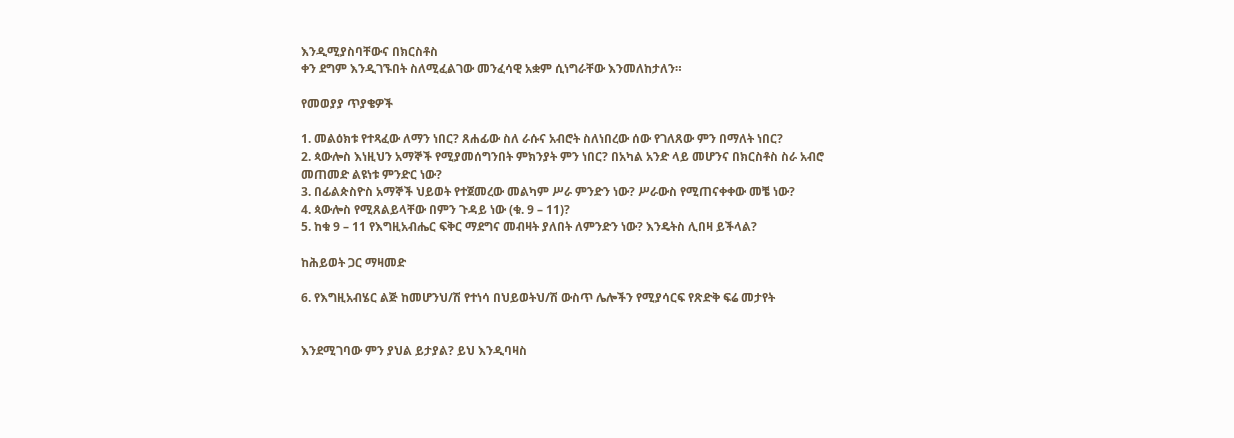እንዲሚያስባቸውና በክርስቶስ
ቀን ደግም እንዲገኙበት ስለሚፈልገው መንፈሳዊ አቋም ሲነግራቸው እንመለከታለን።

የመወያያ ጥያቄዎች

1. መልዕክቱ የተጻፈው ለማን ነበር? ጸሐፊው ስለ ራሱና አብሮት ስለነበረው ሰው የገለጸው ምን በማለት ነበር?
2. ጳውሎስ እነዚህን አማኞች የሚያመሰግንበት ምክንያት ምን ነበር? በአካል አንድ ላይ መሆንና በክርስቶስ ስራ አብሮ
መጠመድ ልዩነቱ ምንድር ነው?
3. በፊልጵስዮስ አማኞች ህይወት የተጀመረው መልካም ሥራ ምንድን ነው? ሥራውስ የሚጠናቀቀው መቼ ነው?
4. ጳውሎስ የሚጸልይላቸው በምን ጉዳይ ነው (ቁ. 9 – 11)?
5. ከቁ 9 – 11 የእግዚአብሔር ፍቅር ማደግና መብዛት ያለበት ለምንድን ነው? እንዴትስ ሊበዛ ይችላል?

ከሕይወት ጋር ማዛመድ

6. የእግዚአብሄር ልጅ ከመሆንህ/ሽ የተነሳ በህይወትህ/ሽ ውስጥ ሌሎችን የሚያሳርፍ የጽድቅ ፍሬ መታየት


እንደሚገባው ምን ያህል ይታያል? ይህ እንዲባዛስ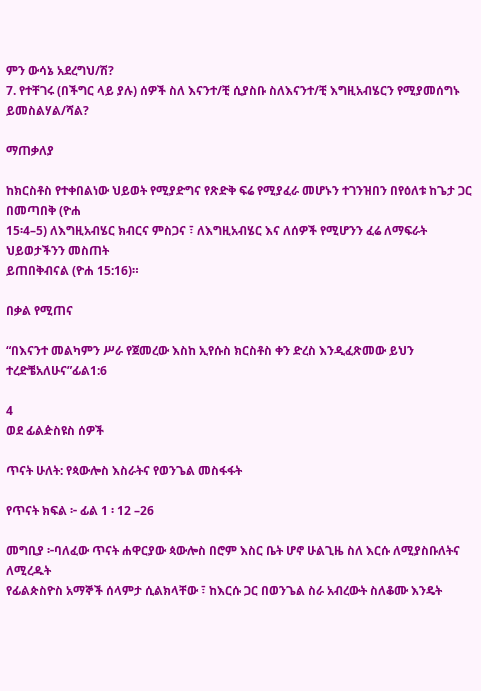ምን ውሳኔ አደረግህ/ሽ?
7. የተቸገሩ (በችግር ላይ ያሉ) ሰዎች ስለ እናንተ/ቺ ሲያስቡ ስለእናንተ/ቺ እግዚአብሄርን የሚያመሰግኑ
ይመስልሃል/ሻል?

ማጠቃለያ

ከክርስቶስ የተቀበልነው ህይወት የሚያድግና የጽድቅ ፍሬ የሚያፈራ መሆኑን ተገንዝበን በየዕለቱ ከጌታ ጋር በመጣበቅ (ዮሐ
15፡4–5) ለእግዚአብሄር ክብርና ምስጋና ፣ ለእግዚአብሄር እና ለሰዎች የሚሆንን ፈሬ ለማፍራት ህይወታችንን መስጠት
ይጠበቅብናል (ዮሐ 15:16)።

በቃል የሚጠና

“በእናንተ መልካምን ሥራ የጀመረው እስከ ኢየሱስ ክርስቶስ ቀን ድረስ እንዲፈጽመው ይህን ተረድቼአለሁና”ፊል1:6

4
ወደ ፊልዽስዩስ ሰዎች

ጥናት ሁለት: የጳውሎስ እስራትና የወንጌል መስፋፋት

የጥናት ክፍል ፦ ፊል 1 ፡ 12 –26

መግቢያ ፦ባለፈው ጥናት ሐዋርያው ጳውሎስ በሮም እስር ቤት ሆኖ ሁልጊዜ ስለ እርሱ ለሚያስቡለትና ለሚረዱት
የፊልጵስዮስ አማኞች ሰላምታ ሲልክላቸው ፣ ከእርሱ ጋር በወንጌል ስራ አብረውት ስለቆሙ እንዴት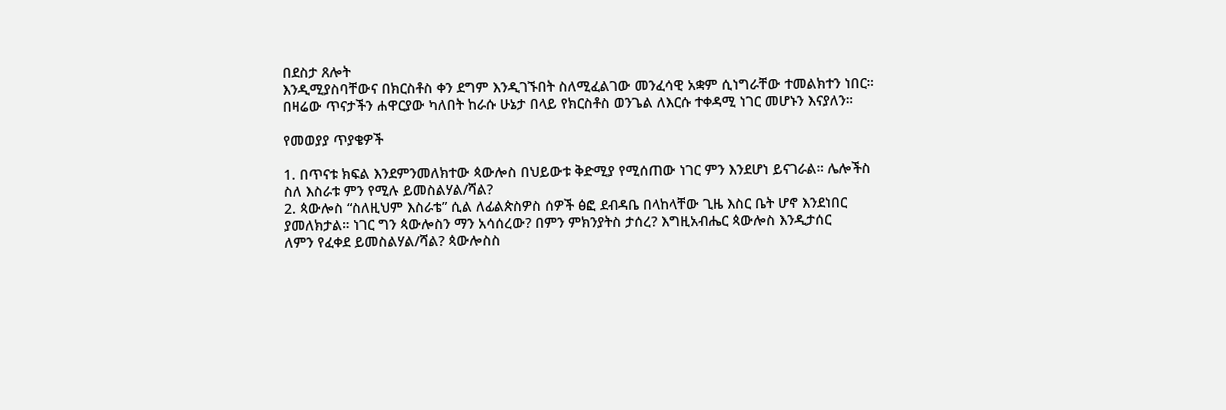በደስታ ጸሎት
እንዲሚያስባቸውና በክርስቶስ ቀን ደግም እንዲገኙበት ስለሚፈልገው መንፈሳዊ አቋም ሲነግራቸው ተመልክተን ነበር።
በዛሬው ጥናታችን ሐዋርያው ካለበት ከራሱ ሁኔታ በላይ የክርስቶስ ወንጌል ለእርሱ ተቀዳሚ ነገር መሆኑን እናያለን።

የመወያያ ጥያቄዎች

1. በጥናቱ ክፍል እንደምንመለክተው ጳውሎስ በህይውቱ ቅድሚያ የሚሰጠው ነገር ምን እንደሆነ ይናገራል። ሌሎችስ
ስለ እስራቱ ምን የሚሉ ይመስልሃል/ሻል?
2. ጳውሎስ “ስለዚህም እስራቴ” ሲል ለፊልጵስዎስ ሰዎች ፅፎ ደብዳቤ በላከላቸው ጊዜ እስር ቤት ሆኖ እንደነበር
ያመለክታል። ነገር ግን ጳውሎስን ማን አሳሰረው? በምን ምክንያትስ ታሰረ? እግዚአብሔር ጳውሎስ እንዲታሰር
ለምን የፈቀደ ይመስልሃል/ሻል? ጳውሎስስ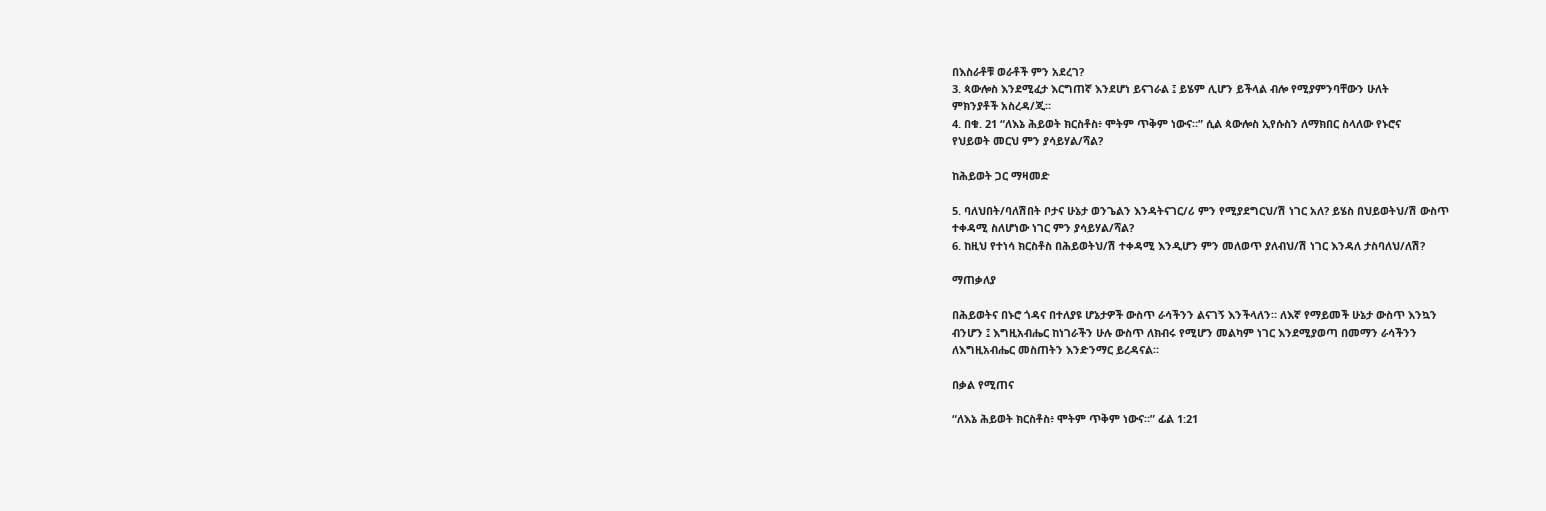በእስራቶቹ ወራቶች ምን አደረገ?
3. ጳውሎስ እንደሚፈታ እርግጠኛ እንደሆነ ይናገራል ፤ ይሄም ሊሆን ይችላል ብሎ የሚያምንባቸውን ሁለት
ምክንያቶች አስረዳ/ጂ።
4. በቁ. 21 “ለእኔ ሕይወት ክርስቶስ፥ ሞትም ጥቅም ነውና።” ሲል ጳውሎስ ኢየሱስን ለማክበር ስላለው የኑሮና
የህይወት መርህ ምን ያሳይሃል/ሻል?

ከሕይወት ጋር ማዛመድ

5. ባለህበት/ባለሽበት ቦታና ሁኔታ ወንጌልን እንዳትናገር/ሪ ምን የሚያደግርህ/ሽ ነገር አለ? ይሄስ በህይወትህ/ሽ ውስጥ
ተቀዳሚ ስለሆነው ነገር ምን ያሳይሃል/ሻል?
6. ከዚህ የተነሳ ክርስቶስ በሕይወትህ/ሽ ተቀዳሚ እንዲሆን ምን መለወጥ ያለብህ/ሽ ነገር እንዳለ ታስባለህ/ለሽ?

ማጠቃለያ

በሕይወትና በኑሮ ጎዳና በተለያዩ ሆኔታዎች ውስጥ ራሳችንን ልናገኝ እንችላለን። ለእኛ የማይመች ሁኔታ ውስጥ እንኳን
ብንሆን ፤ እግዚአብሔር ከነገራችን ሁሉ ውስጥ ለክብሩ የሚሆን መልካም ነገር እንደሚያወጣ በመማን ራሳችንን
ለእግዚአብሔር መስጠትን እንድንማር ይረዳናል።

በቃል የሚጠና

“ለእኔ ሕይወት ክርስቶስ፥ ሞትም ጥቅም ነውና።” ፊል 1:21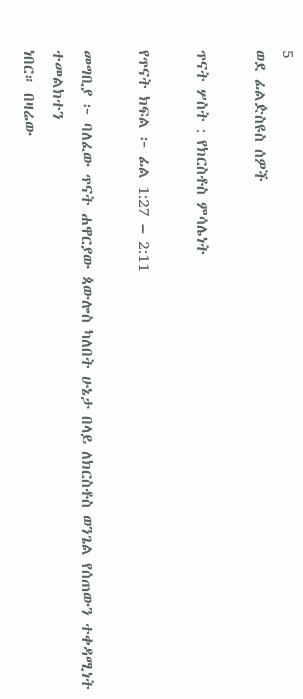5
ወደ ፊልዽስዩስ ሰዎች

ጥናት ሦስት : የክርስቶስ ምሳሌነት

የጥናት ክፍል ፦ ፊል 1:27 – 2:11

መግቢያ ፦ ባለፈው ጥናት ሐዋርያው ጳውሎስ ካለበት ሁኔታ በላይ ለክርስቶስ ወንጌል የሰጠውን ተቀዳሚነት ተመልክተን
ነበር። በዛሬው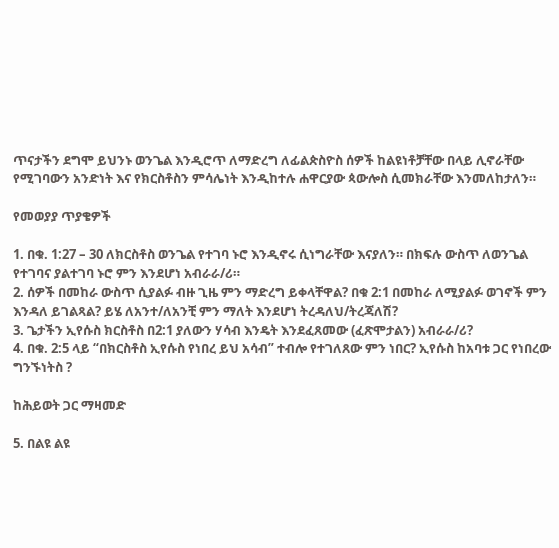ጥናታችን ደግሞ ይህንኑ ወንጌል እንዲሮጥ ለማድረግ ለፊልጵስዮስ ሰዎች ከልዩነቶቻቸው በላይ ሊኖራቸው
የሚገባውን አንድነት እና የክርስቶስን ምሳሌነት እንዲከተሉ ሐዋርያው ጳውሎስ ሲመክራቸው እንመለከታለን።

የመወያያ ጥያቄዎች

1. በቁ. 1:27 – 30 ለክርስቶስ ወንጌል የተገባ ኑሮ እንዲኖሩ ሲነግራቸው እናያለን። በክፍሉ ውስጥ ለወንጌል
የተገባና ያልተገባ ኑሮ ምን እንደሆነ አብራራ/ሪ።
2. ሰዎች በመከራ ውስጥ ሲያልፉ ብዙ ጊዜ ምን ማድረግ ይቀላቸዋል? በቁ 2:1 በመከራ ለሚያልፉ ወገኖች ምን
እንዳለ ይገልጻል? ይሄ ለአንተ/ለአንቺ ምን ማለት እንደሆነ ትረዳለህ/ትረጃለሽ?
3. ጌታችን ኢየሱስ ክርስቶስ በ2:1 ያለውን ሃሳብ እንዴት እንደፈጸመው (ፈጽሞታልን) አብራራ/ሪ?
4. በቁ. 2:5 ላይ “በክርስቶስ ኢየሱስ የነበረ ይህ አሳብ” ተብሎ የተገለጸው ምን ነበር? ኢየሱስ ከአባቱ ጋር የነበረው
ግንኙነትስ ?

ከሕይወት ጋር ማዛመድ

5. በልዩ ልዩ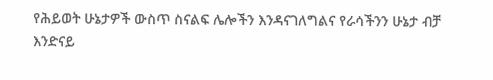የሕይወት ሁኔታዎች ውስጥ ስናልፍ ሌሎችን እንዳናገለግልና የራሳችንን ሁኔታ ብቻ እንድናይ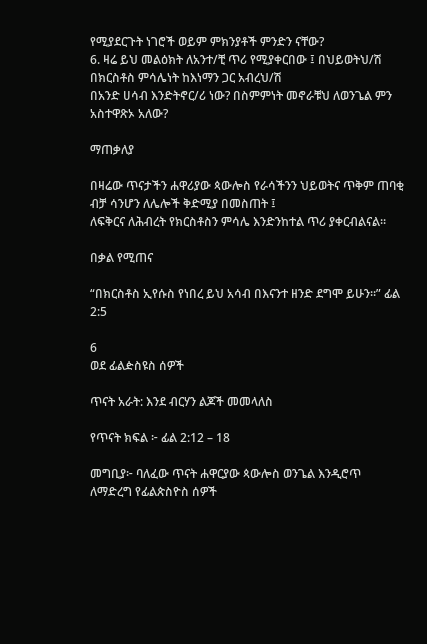የሚያደርጉት ነገሮች ወይም ምክንያቶች ምንድን ናቸው?
6. ዛሬ ይህ መልዕክት ለአንተ/ቺ ጥሪ የሚያቀርበው ፤ በህይወትህ/ሽ በክርስቶስ ምሳሌነት ከእነማን ጋር አብረህ/ሽ
በአንድ ሀሳብ እንድትኖር/ሪ ነው? በስምምነት መኖራቹህ ለወንጌል ምን አስተዋጽኦ አለው?

ማጠቃለያ

በዛሬው ጥናታችን ሐዋሪያው ጳውሎስ የራሳችንን ህይወትና ጥቅም ጠባቂ ብቻ ሳንሆን ለሌሎች ቅድሚያ በመስጠት ፤
ለፍቅርና ለሕብረት የክርስቶስን ምሳሌ እንድንከተል ጥሪ ያቀርብልናል።

በቃል የሚጠና

“በክርስቶስ ኢየሱስ የነበረ ይህ አሳብ በእናንተ ዘንድ ደግሞ ይሁን።” ፊል 2:5

6
ወደ ፊልዽስዩስ ሰዎች

ጥናት አራት: እንደ ብርሃን ልጆች መመላለስ

የጥናት ክፍል ፦ ፊል 2:12 – 18

መግቢያ፦ ባለፈው ጥናት ሐዋርያው ጳውሎስ ወንጌል እንዲሮጥ ለማድረግ የፊልጵስዮስ ሰዎች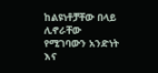ከልዩነቶቻቸው በላይ
ሊኖራቸው የሚገባውን አንድነት እና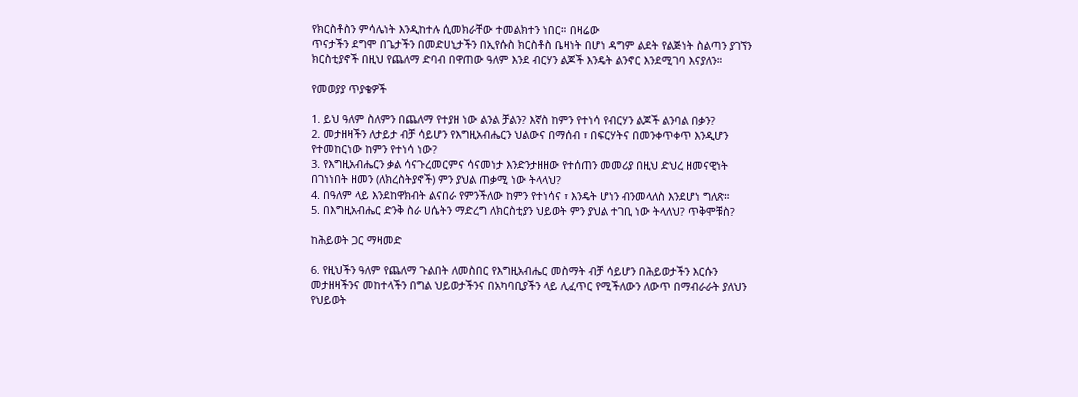የክርስቶስን ምሳሌነት እንዲከተሉ ሲመክራቸው ተመልክተን ነበር። በዛሬው
ጥናታችን ደግሞ በጌታችን በመድሀኒታችን በኢየሱስ ክርስቶስ ቤዛነት በሆነ ዳግም ልደት የልጅነት ስልጣን ያገኘን
ክርስቲያኖች በዚህ የጨለማ ድባብ በዋጠው ዓለም እንደ ብርሃን ልጆች እንዴት ልንኖር እንደሚገባ እናያለን።

የመወያያ ጥያቄዎች

1. ይህ ዓለም ስለምን በጨለማ የተያዘ ነው ልንል ቻልን? እኛስ ከምን የተነሳ የብርሃን ልጆች ልንባል በቃን?
2. መታዘዛችን ለታይታ ብቻ ሳይሆን የእግዚአብሔርን ህልውና በማሰብ ፣ በፍርሃትና በመንቀጥቀጥ እንዲሆን
የተመከርነው ከምን የተነሳ ነው?
3. የእግዚአብሔርን ቃል ሳናጉረመርምና ሳናመነታ እንድንታዘዘው የተሰጠን መመሪያ በዚህ ድህረ ዘመናዊነት
በገነነበት ዘመን (ለክረስትያኖች) ምን ያህል ጠቃሚ ነው ትላላህ?
4. በዓለም ላይ እንደከዋክብት ልናበራ የምንችለው ከምን የተነሳና ፣ እንዴት ሆነን ብንመላለስ እንደሆነ ግለጽ።
5. በእግዚአብሔር ድንቅ ስራ ሀሴትን ማድረግ ለክርስቲያን ህይወት ምን ያህል ተገቢ ነው ትላለህ? ጥቅሞቹስ?

ከሕይወት ጋር ማዛመድ

6. የዚህችን ዓለም የጨለማ ጉልበት ለመስበር የእግዚአብሔር መስማት ብቻ ሳይሆን በሕይወታችን እርሱን
መታዘዛችንና መከተላችን በግል ህይወታችንና በአካባቢያችን ላይ ሊፈጥር የሚችለውን ለውጥ በማብራራት ያለህን
የህይወት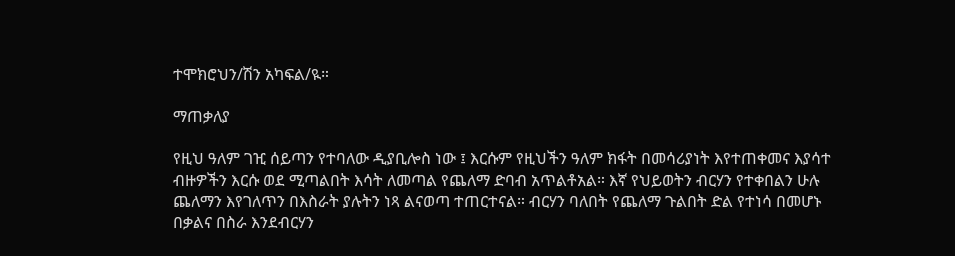ተሞክሮህን/ሽን አካፍል/ዪ።

ማጠቃለያ

የዚህ ዓለም ገዢ ሰይጣን የተባለው ዲያቢሎስ ነው ፤ እርሱም የዚህችን ዓለም ክፋት በመሳሪያነት እየተጠቀመና እያሳተ
ብዙዎችን እርሱ ወደ ሚጣልበት እሳት ለመጣል የጨለማ ድባብ አጥልቶአል። እኛ የህይወትን ብርሃን የተቀበልን ሁሉ
ጨለማን እየገለጥን በእስራት ያሉትን ነጻ ልናወጣ ተጠርተናል። ብርሃን ባለበት የጨለማ ጉልበት ድል የተነሳ በመሆኑ
በቃልና በስራ እንደብርሃን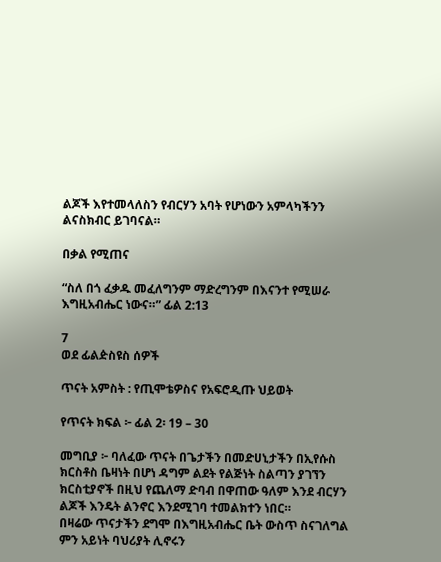ልጆች እየተመላለስን የብርሃን አባት የሆነውን አምላካችንን ልናስክብር ይገባናል።

በቃል የሚጠና

“ስለ በጎ ፈቃዱ መፈለግንም ማድረግንም በእናንተ የሚሠራ እግዚአብሔር ነውና።” ፊል 2:13

7
ወደ ፊልዽስዩስ ሰዎች

ጥናት አምስት : የጢሞቴዎስና የአፍሮዲጡ ህይወት

የጥናት ክፍል ፦ ፊል 2፡ 19 – 30

መግቢያ ፦ ባለፈው ጥናት በጌታችን በመድሀኒታችን በኢየሱስ ክርስቶስ ቤዛነት በሆነ ዳግም ልደት የልጅነት ስልጣን ያገኘን
ክርስቲያኖች በዚህ የጨለማ ድባብ በዋጠው ዓለም እንደ ብርሃን ልጆች እንዴት ልንኖር እንደሚገባ ተመልክተን ነበር።
በዛሬው ጥናታችን ደግሞ በእግዚአብሔር ቤት ውስጥ ስናገለግል ምን አይነት ባህሪያት ሊኖሩን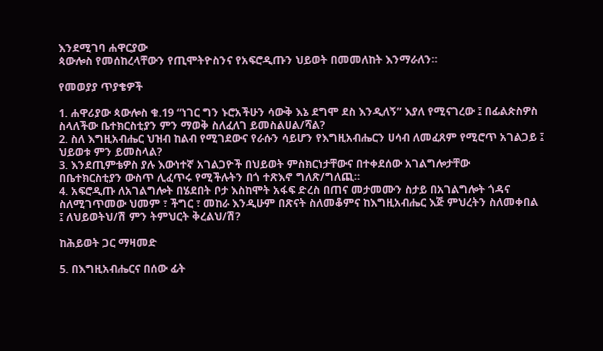እንደሚገባ ሐዋርያው
ጳውሎስ የመሰከረላቸውን የጢሞትዮስንና የአፍሮዲጡን ህይወት በመመለከት እንማራለን።

የመወያያ ጥያቄዎች

1. ሐዋሪያው ጳውሎስ ቁ.19 “ነገር ግን ኑሮአችሁን ሳውቅ እኔ ደግሞ ደስ እንዲለኝ” እያለ የሚናገረው ፤ በፊልጵስዎስ
ስላለችው ቤተክርስቲያን ምን ማወቅ ስለፈለገ ይመስልሀል/ሻል?
2. ስለ እግዚአብሔር ህዝብ ከልብ የሚገደውና የራሱን ሳይሆን የእግዚአብሔርን ሀሳብ ለመፈጸም የሚሮጥ አገልጋይ ፤
ህይወቱ ምን ይመስላል?
3. እንደጢምቴዎስ ያሉ እውነተኛ አገልጋዮች በህይወት ምስክርነታቸውና በተቀደሰው አገልግሎታቸው
በቤተክርስቲያን ውስጥ ሊፈጥሩ የሚችሉትን በጎ ተጽእኖ ግለጽ/ግለጪ።
4. አፍሮዲጡ ለአገልግሎት በሄደበት ቦታ እስከሞት አፋፍ ድረስ በጠና መታመሙን ስታይ በአገልግሎት ጎዳና
ስለሚገጥመው ህመም ፣ ችግር ፣ መከራ እንዲሁም በጽናት ስለመቆምና ከእግዚአብሔር እጅ ምህረትን ስለመቀበል
፤ ለህይወትህ/ሽ ምን ትምህርት ቅረልህ/ሽ?

ከሕይወት ጋር ማዛመድ

5. በእግዚአብሔርና በሰው ፊት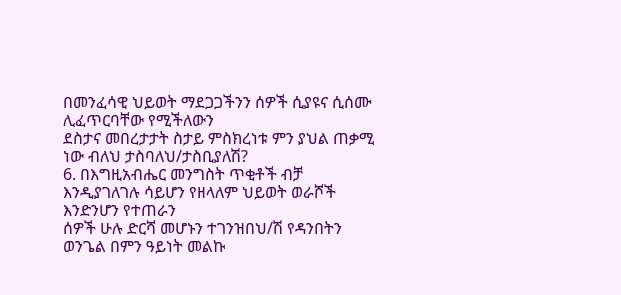በመንፈሳዊ ህይወት ማደጋጋችንን ሰዎች ሲያዩና ሲሰሙ ሊፈጥርባቸው የሚችለውን
ደስታና መበረታታት ስታይ ምስክረነቱ ምን ያህል ጠቃሚ ነው ብለህ ታስባለህ/ታስቢያለሽ?
6. በእግዚአብሔር መንግስት ጥቂቶች ብቻ እንዲያገለገሉ ሳይሆን የዘላለም ህይወት ወራሾች እንድንሆን የተጠራን
ሰዎች ሁሉ ድርሻ መሆኑን ተገንዝበህ/ሽ የዳንበትን ወንጌል በምን ዓይነት መልኩ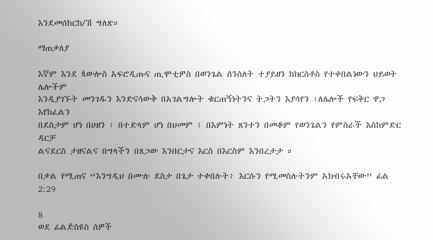እንደመሰከርከ/ሽ ግለጽ።

ማጠቃለያ

እኛም እንደ ጳውሎስ አፍሮዲጡና ጢሞቲዎስ በወንጌል ሰንሰለት ተያይዘን ከክርስቶስ የተቀበልነውን ህይወት ሌሎችም
እንዲያገኙት መንገዱን እንድናሳውቅ በአገልግሎት ቁርጠኝነትንና ትጋትን እያሳየን ፣ለሌሎች የፍቅር ዋጋ እየከፈልን
በደስታም ሆነ በሀዘን ፣ በተድላም ሆነ በህመም ፤ በእምነት ጸንተን በመቆም የወንጌልን የምስራች እስከምድር ዳርቻ
ልናደርስ ታዘናልና በግላችን በጸጋው እንበርታና እርስ በእርስም እንበረታታ ።

በቃል የሚጠና “እንግዲህ በሙሉ ደስታ በጌታ ተቀበሉት፥ እርሱን የሚመስሉትንም አክብሩአቸው” ፊል 2:29

8
ወደ ፊልዽስዩስ ሰዎች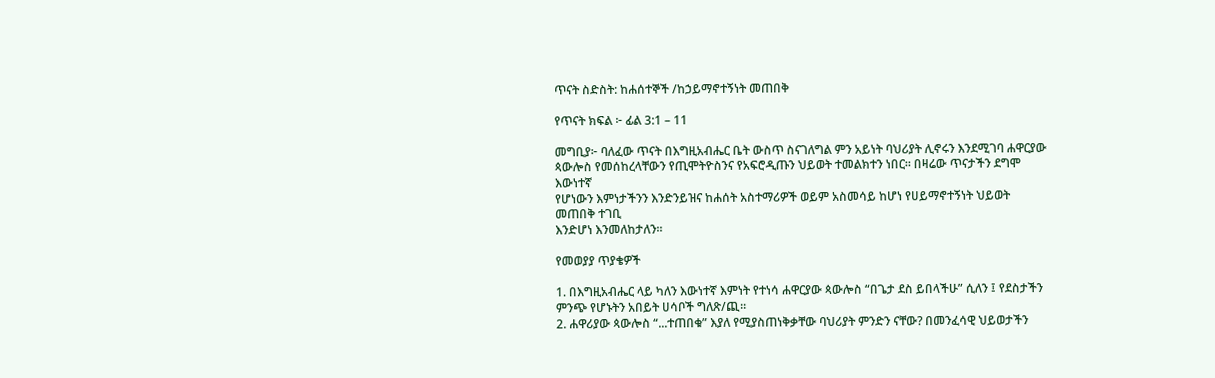ጥናት ስድስት: ከሐሰተኞች /ከኃይማኖተኝነት መጠበቅ

የጥናት ክፍል ፦ ፊል 3:1 – 11

መግቢያ፦ ባለፈው ጥናት በእግዚአብሔር ቤት ውስጥ ስናገለግል ምን አይነት ባህሪያት ሊኖሩን እንደሚገባ ሐዋርያው
ጳውሎስ የመሰከረላቸውን የጢሞትዮስንና የአፍሮዲጡን ህይወት ተመልክተን ነበር። በዛሬው ጥናታችን ደግሞ እውነተኛ
የሆነውን እምነታችንን እንድንይዝና ከሐሰት አስተማሪዎች ወይም አስመሳይ ከሆነ የሀይማኖተኝነት ህይወት መጠበቅ ተገቢ
እንድሆነ እንመለከታለን።

የመወያያ ጥያቄዎች

1. በእግዚአብሔር ላይ ካለን እውነተኛ እምነት የተነሳ ሐዋርያው ጳውሎስ “በጌታ ደስ ይበላችሁ” ሲለን ፤ የደስታችን
ምንጭ የሆኑትን አበይት ሀሳቦች ግለጽ/ጪ።
2. ሐዋሪያው ጳውሎስ “...ተጠበቁ” እያለ የሚያስጠነቅቃቸው ባህሪያት ምንድን ናቸው? በመንፈሳዊ ህይወታችን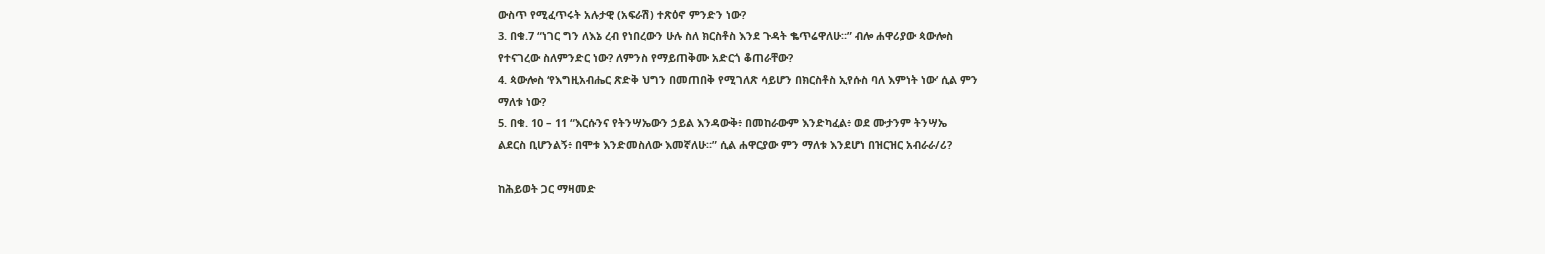ውስጥ የሚፈጥሩት አሉታዊ (አፍራሽ) ተጽዕኖ ምንድን ነው?
3. በቁ.7 “ነገር ግን ለእኔ ረብ የነበረውን ሁሉ ስለ ክርስቶስ እንደ ጉዳት ቈጥሬዋለሁ።” ብሎ ሐዋሪያው ጳውሎስ
የተናገረው ስለምንድር ነው? ለምንስ የማይጠቅሙ አድርጎ ቆጠራቸው?
4. ጳውሎስ ‘የእግዚአብሔር ጽድቅ ህግን በመጠበቅ የሚገለጽ ሳይሆን በክርስቶስ ኢየሱስ ባለ እምነት ነው’ ሲል ምን
ማለቱ ነው?
5. በቁ. 10 – 11 “እርሱንና የትንሣኤውን ኃይል እንዳውቅ፥ በመከራውም እንድካፈል፥ ወደ ሙታንም ትንሣኤ
ልደርስ ቢሆንልኝ፥ በሞቱ እንድመስለው እመኛለሁ።” ሲል ሐዋርያው ምን ማለቱ እንደሆነ በዝርዝር አብራራ/ሪ?

ከሕይወት ጋር ማዛመድ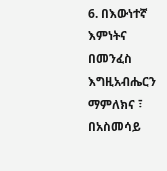6. በእውነተኛ እምነትና በመንፈስ እግዚአብሔርን ማምለክና ፣ በአስመሳይ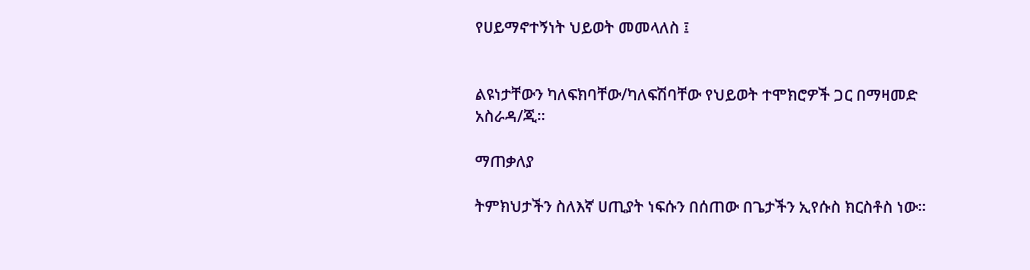የሀይማኖተኝነት ህይወት መመላለስ ፤


ልዩነታቸውን ካለፍክባቸው/ካለፍሽባቸው የህይወት ተሞክሮዎች ጋር በማዛመድ አስራዳ/ጂ።

ማጠቃለያ

ትምክህታችን ስለእኛ ሀጢያት ነፍሱን በሰጠው በጌታችን ኢየሱስ ክርስቶስ ነው።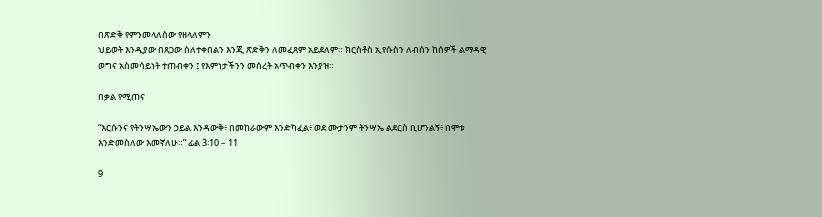በጽድቅ የምንመላለሰው የዘላለምን
ህይወት እንዲያው በጸጋው ስለተቀበልን እንጂ ጽድቅን ለመፈጸም አይደለም። ክርስቶስ ኢየሱስን ለብሰን ከሰዎች ልማዳዊ
ወግና አስመሳይነት ተጠብቀን ፤ የእምነታችንን መሰረት አጥብቀን እንያዝ።

በቃል የሚጠና

“እርሱንና የትንሣኤውን ኃይል እንዳውቅ፥ በመከራውም እንድካፈል፥ ወደ ሙታንም ትንሣኤ ልደርስ ቢሆንልኝ፥ በሞቱ
እንድመስለው እመኛለሁ።” ፊል 3፡10 – 11

9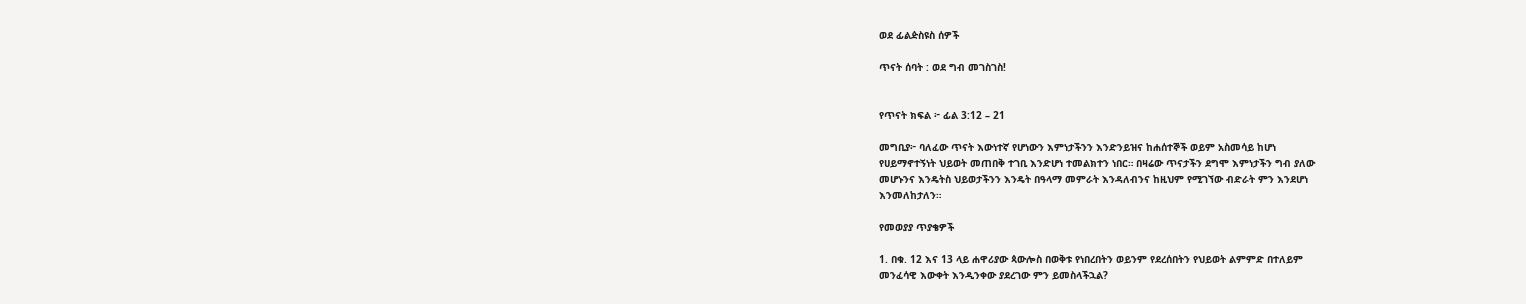ወደ ፊልዽስዩስ ሰዎች

ጥናት ሰባት : ወደ ግብ መገስገስ!


የጥናት ክፍል ፦ ፊል 3:12 – 21

መግቢያ፦ ባለፈው ጥናት እውነተኛ የሆነውን እምነታችንን እንድንይዝና ከሐሰተኞች ወይም አስመሳይ ከሆነ
የሀይማኖተኝነት ህይወት መጠበቅ ተገቢ እንድሆነ ተመልክተን ነበር። በዛሬው ጥናታችን ደግሞ እምነታችን ግብ ያለው
መሆኑንና እንዴትስ ህይወታችንን እንዴት በዓላማ መምራት እንዳለብንና ከዚህም የሚገኘው ብድራት ምን እንደሆነ
እንመለከታለን።

የመወያያ ጥያቄዎች

1. በቁ. 12 እና 13 ላይ ሐዋሪያው ጳውሎስ በወቅቱ የነበረበትን ወይንም የደረሰበትን የህይወት ልምምድ በተለይም
መንፈሳዊ እውቀት እንዲንቀው ያደረገው ምን ይመስላችኋል?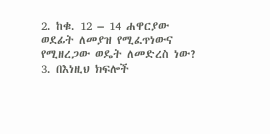2. ከቁ. 12 – 14 ሐዋርያው ወደፊት ለመያዝ የሚፈጥነውና የሚዘረጋው ወዴት ለመድረስ ነው?
3. በእነዚህ ክፍሎች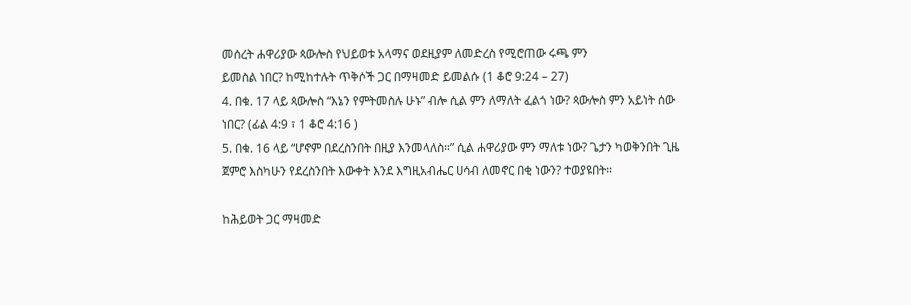መሰረት ሐዋሪያው ጳውሎስ የህይወቱ አላማና ወደዚያም ለመድረስ የሚሮጠው ሩጫ ምን
ይመስል ነበር? ከሚከተሉት ጥቅሶች ጋር በማዛመድ ይመልሱ (1 ቆሮ 9:24 – 27)
4. በቁ. 17 ላይ ጳውሎስ “እኔን የምትመስሉ ሁኑ” ብሎ ሲል ምን ለማለት ፈልጎ ነው? ጳውሎስ ምን አይነት ሰው
ነበር? (ፊል 4:9 ፣ 1 ቆሮ 4:16 )
5. በቁ. 16 ላይ “ሆኖም በደረስንበት በዚያ እንመላለስ።” ሲል ሐዋሪያው ምን ማለቱ ነው? ጌታን ካወቅንበት ጊዜ
ጀምሮ እስካሁን የደረስንበት እውቀት እንደ እግዚአብሔር ሀሳብ ለመኖር በቂ ነውን? ተወያዩበት።

ከሕይወት ጋር ማዛመድ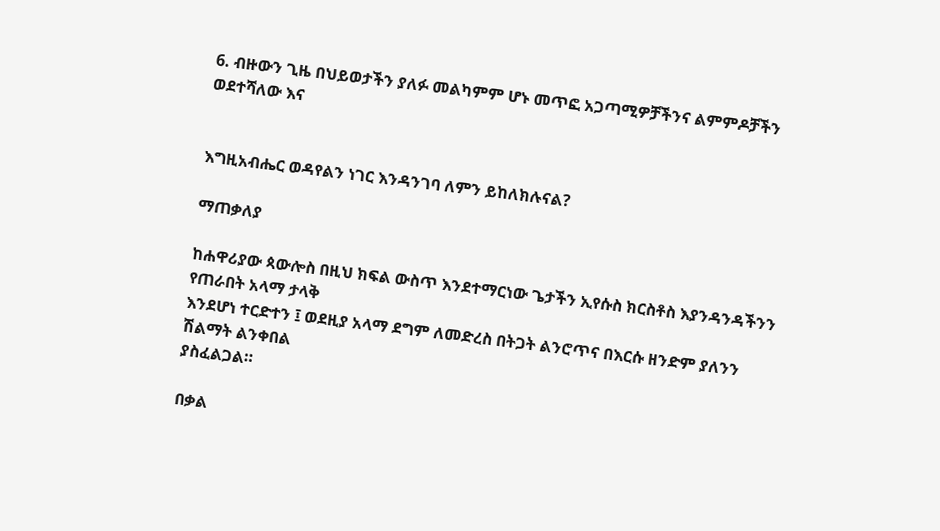6. ብዙውን ጊዜ በህይወታችን ያለፉ መልካምም ሆኑ መጥፎ አጋጣሚዎቻችንና ልምምዶቻችን ወደተሻለው እና


እግዚአብሔር ወዳየልን ነገር እንዳንገባ ለምን ይከለክሉናል?

ማጠቃለያ

ከሐዋሪያው ጳውሎስ በዚህ ክፍል ውስጥ እንደተማርነው ጌታችን ኢየሱስ ክርስቶስ እያንዳንዳችንን የጠራበት አላማ ታላቅ
እንደሆነ ተርድተን ፤ ወደዚያ አላማ ደግም ለመድረስ በትጋት ልንሮጥና በእርሱ ዘንድም ያለንን ሽልማት ልንቀበል
ያስፈልጋል።

በቃል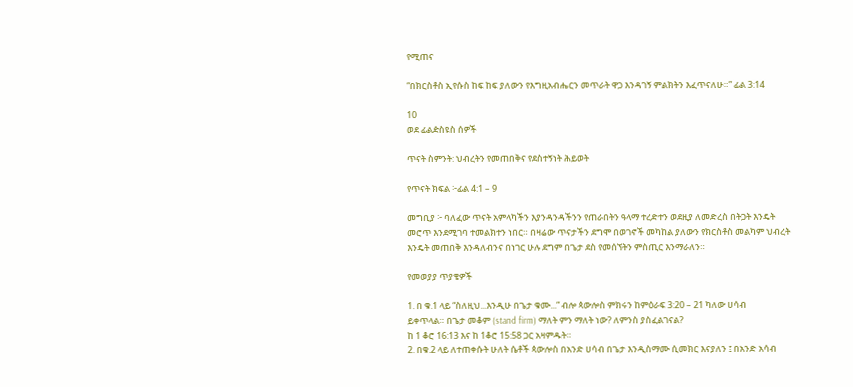የሚጠና

“በክርስቶስ ኢየሱስ ከፍ ከፍ ያለውን የእግዚአብሔርን መጥራት ዋጋ እንዳገኝ ምልክትን እፈጥናለሁ።” ፊል 3:14

10
ወደ ፊልዽስዩስ ሰዎች

ጥናት ስምንት: ህብረትን የመጠበቅና የደስተኝነት ሕይወት

የጥናት ክፍል ፦ፊል 4:1 – 9

መግቢያ ፦ ባለፈው ጥናት አምላካችን እያንዳንዳችንን የጠራበትን ዓላማ ተረድተን ወደዚያ ለመድረስ በትጋት እንዴት
መሮጥ እንደሚገባ ተመልክተን ነበር። በዛሬው ጥናታችን ደግሞ በወገኖች መካከል ያለውን የክርስቶስ መልካም ህብረት
እንዴት መጠበቅ እንዳለብንና በነገር ሁሉ ደግም በጌታ ደስ የመሰኘትን ምስጢር እንማራለን።

የመወያያ ጥያቄዎች

1. በ ቁ.1 ላይ “ስለዚህ...እንዲሁ በጌታ ቁሙ...” ብሎ ጳውሎስ ምክሩን ከምዕራፍ 3:20 – 21 ካለው ሀሳብ
ይቀጥላል። በጌታ መቆም (stand firm) ማለት ምን ማለት ነው? ለምንስ ያስፈልገናል?
ከ 1 ቆሮ 16:13 እና ከ 1ቆሮ 15:58 ጋር አዛምዱት።
2. በቁ.2 ላይ ለተጠቀሱት ሁለት ሴቶች ጳውሎስ በአንድ ሀሳብ በጌታ እንዲስማሙ ሲመክር እናያለን ፤ በአንድ አሳብ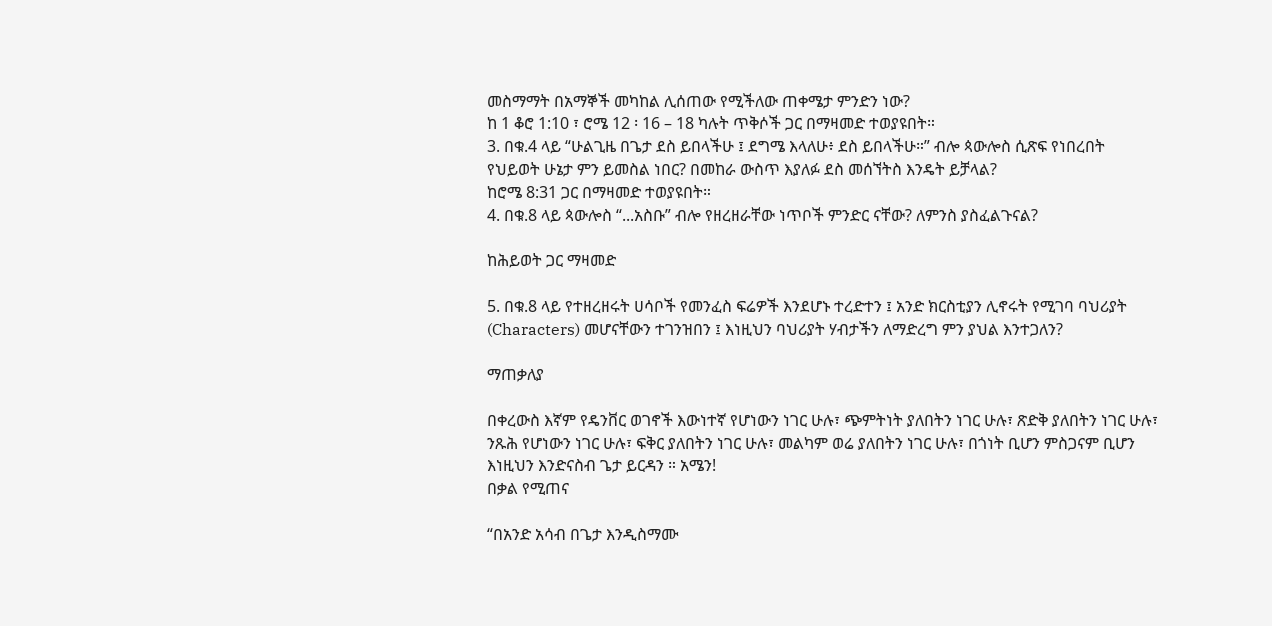መስማማት በአማኞች መካከል ሊሰጠው የሚችለው ጠቀሜታ ምንድን ነው?
ከ 1 ቆሮ 1:10 ፣ ሮሜ 12 ፡ 16 – 18 ካሉት ጥቅሶች ጋር በማዛመድ ተወያዩበት።
3. በቁ.4 ላይ “ሁልጊዜ በጌታ ደስ ይበላችሁ ፤ ደግሜ እላለሁ፥ ደስ ይበላችሁ።” ብሎ ጳውሎስ ሲጽፍ የነበረበት
የህይወት ሁኔታ ምን ይመስል ነበር? በመከራ ውስጥ እያለፉ ደስ መሰኘትስ እንዴት ይቻላል?
ከሮሜ 8:31 ጋር በማዛመድ ተወያዩበት።
4. በቁ.8 ላይ ጳውሎስ “...አስቡ” ብሎ የዘረዘራቸው ነጥቦች ምንድር ናቸው? ለምንስ ያስፈልጉናል?

ከሕይወት ጋር ማዛመድ

5. በቁ.8 ላይ የተዘረዘሩት ሀሳቦች የመንፈስ ፍሬዎች እንደሆኑ ተረድተን ፤ አንድ ክርስቲያን ሊኖሩት የሚገባ ባህሪያት
(Characters) መሆናቸውን ተገንዝበን ፤ እነዚህን ባህሪያት ሃብታችን ለማድረግ ምን ያህል እንተጋለን?

ማጠቃለያ

በቀረውስ እኛም የዴንቨር ወገኖች እውነተኛ የሆነውን ነገር ሁሉ፣ ጭምትነት ያለበትን ነገር ሁሉ፣ ጽድቅ ያለበትን ነገር ሁሉ፣
ንጹሕ የሆነውን ነገር ሁሉ፣ ፍቅር ያለበትን ነገር ሁሉ፣ መልካም ወሬ ያለበትን ነገር ሁሉ፣ በጎነት ቢሆን ምስጋናም ቢሆን
እነዚህን እንድናስብ ጌታ ይርዳን ። አሜን!
በቃል የሚጠና

“በአንድ አሳብ በጌታ እንዲስማሙ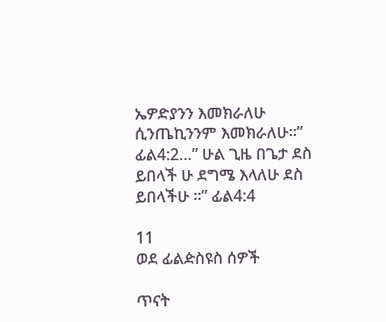ኤዎድያንን እመክራለሁ ሲንጤኪንንም እመክራለሁ።” ፊል4:2…” ሁል ጊዜ በጌታ ደስ
ይበላች ሁ ደግሜ እላለሁ ደስ ይበላችሁ ።” ፊል4:4

11
ወደ ፊልዽስዩስ ሰዎች

ጥናት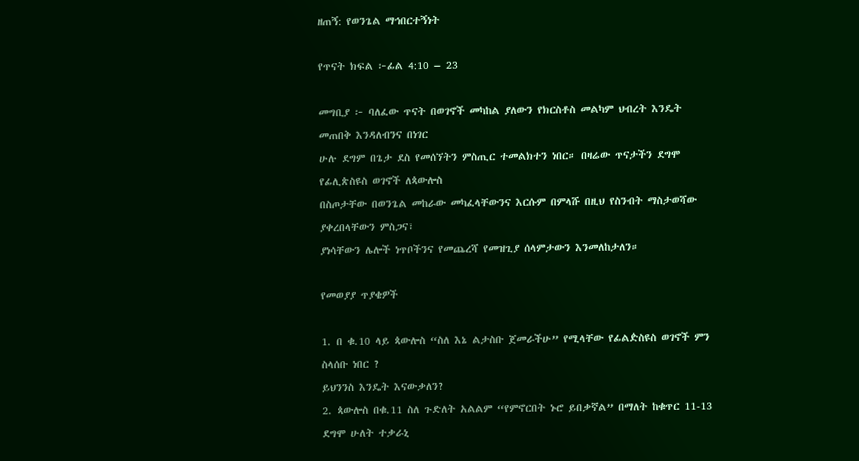ዘጠኝ: የወንጌል ማኅበርተኝነት

የጥናት ክፍል ፦ፊል 4:10 – 23

መግቢያ ፦ ባለፈው ጥናት በወገኖች መካከል ያለውን የክርስቶስ መልካም ህብረት እንዴት መጠበቅ እንዳለብንና በነገር
ሁሉ ደግም በጌታ ደስ የመሰኘትን ምስጢር ተመልክተን ነበር። በዛሬው ጥናታችን ደግሞ የፊሊጵስዩስ ወገኖች ለጳውሎስ
በስጦታቸው በወንጌል መከራው መካፈላቸውንና እርሱም በምላሹ በዚህ የስንብት ማስታወሻው ያቀረበላቸውን ምስጋና፣
ያነሳቸውን ሌሎች ነጥቦችንና የመጨረሻ የመዝጊያ ሰላምታውን እንመለከታለን።

የመወያያ ጥያቄዎች

1. በ ቁ.10 ላይ ጳውሎስ “ስለ እኔ ልታስቡ ጀመራችሁ” የሚላቸው የፊልዽስዩስ ወገኖች ምን ስላሰቡ ነበር ?
ይህንንስ እንዴት እናውቃለን?
2. ጳውሎስ በቁ.11 ስለ ጉድለት አልልም “የምኖርበት ኑሮ ይበቃኛል” በማለት ከቁጥር 11-13 ደግሞ ሁለት ተቃራኒ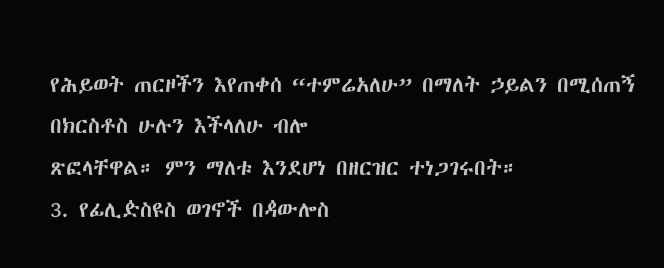የሕይወት ጠርዞችን እየጠቀሰ “ተምሬአለሁ” በማለት ኃይልን በሚሰጠኝ በክርስቶስ ሁሉን እችላለሁ ብሎ
ጽፎላቸዋል። ምን ማለቱ እንደሆነ በዘርዝር ተነጋገሩበት።
3. የፊሊዽስዩስ ወገኖች በዻውሎስ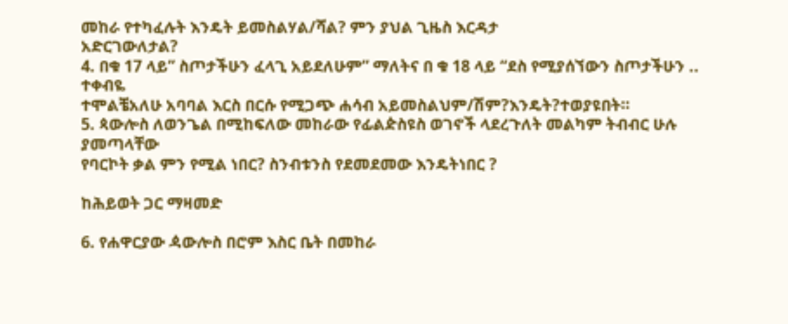መከራ የተካፈሉት እንዴት ይመስልሃል/ሻል? ምን ያህል ጊዜስ እርዳታ
አድርገውለታል?
4. በቁ 17 ላይ” ስጦታችሁን ፈላጊ አይደለሁም” ማለትና በ ቁ 18 ላይ “ደስ የሚያሰኘውን ስጦታችሁን .. ተቀብዬ
ተሞልቼአለሁ አባባል እርስ በርሱ የሚጋጭ ሐሳብ አይመስልህም/ሽም?እንዴት?ተወያዩበት።
5. ጳውሎስ ለወንጌል በሚከፍለው መከራው የፊልዽስዩስ ወገኖች ላደረጉለት መልካም ትብብር ሁሉ ያመጣላቸው
የባርኮት ቃል ምን የሚል ነበር? ስንብቱንስ የደመደመው እንዴትነበር ?

ከሕይወት ጋር ማዛመድ

6. የሐዋርያው ዻውሎስ በሮም እስር ቤት በመከራ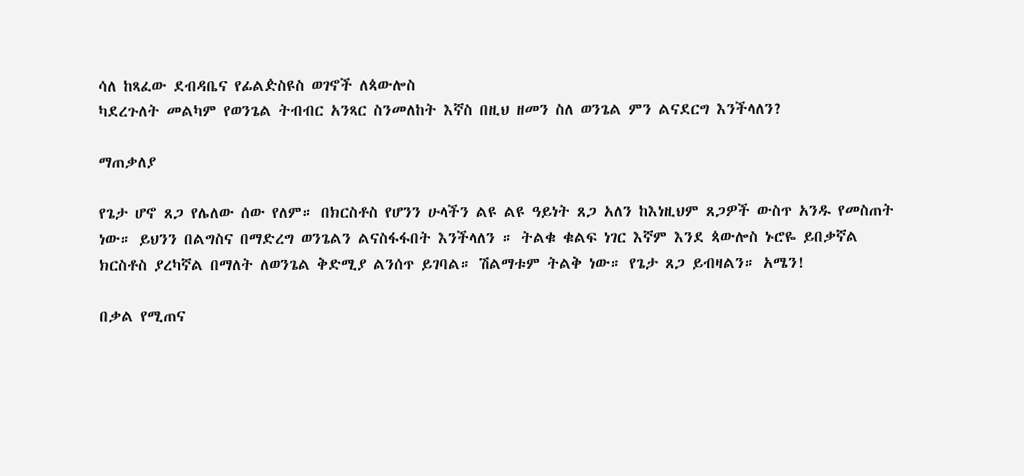ሳለ ከጻፈው ደብዳቤና የፊልዽስዩስ ወገኖች ለጳውሎስ
ካደረጉለት መልካም የወንጌል ትብብር አንጻር ስንመለከት እኛስ በዚህ ዘመን ስለ ወንጌል ምን ልናደርግ እንችላለን?

ማጠቃለያ

የጌታ ሆኖ ጸጋ የሌለው ሰው የለም። በክርስቶስ የሆንን ሁላችን ልዩ ልዩ ዓይነት ጸጋ አለን ከእነዚህም ጸጋዎች ውስጥ አንዱ የመስጠት
ነው። ይህንን በልግስና በማድረግ ወንጌልን ልናስፋፋበት እንችላለን ። ትልቁ ቁልፍ ነገር እኛም እንደ ጳውሎስ ኑሮዬ ይበቃኛል
ክርስቶስ ያረካኛል በማለት ለወንጌል ቅድሚያ ልንሰጥ ይገባል። ሽልማቱም ትልቅ ነው። የጌታ ጸጋ ይብዛልን። አሜን!

በቃል የሚጠና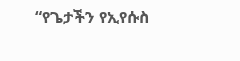“የጌታችን የኢየሱስ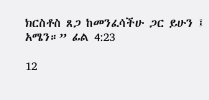ክርስቶስ ጸጋ ከመንፈሳችሁ ጋር ይሁን ፤ አሜን።” ፊል 4:23

12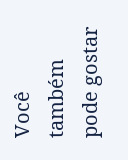Você também pode gostar